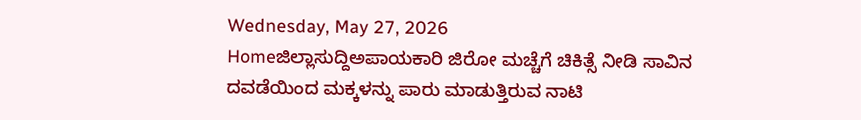Wednesday, May 27, 2026
Homeಜಿಲ್ಲಾಸುದ್ದಿಅಪಾಯಕಾರಿ ಜಿರೋ ಮಚ್ಚೆಗೆ ಚಿಕಿತ್ಸೆ ನೀಡಿ ಸಾವಿನ ದವಡೆಯಿಂದ ಮಕ್ಕಳನ್ನು ಪಾರು ಮಾಡುತ್ತಿರುವ ನಾಟಿ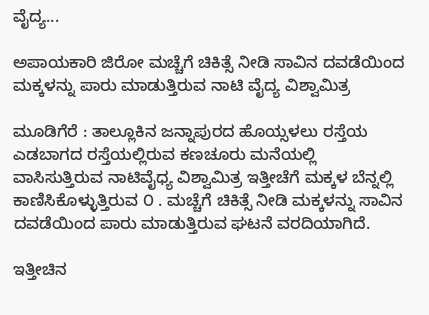ವೈದ್ಯ...

ಅಪಾಯಕಾರಿ ಜಿರೋ ಮಚ್ಚೆಗೆ ಚಿಕಿತ್ಸೆ ನೀಡಿ ಸಾವಿನ ದವಡೆಯಿಂದ ಮಕ್ಕಳನ್ನು ಪಾರು ಮಾಡುತ್ತಿರುವ ನಾಟಿ ವೈದ್ಯ ವಿಶ್ವಾಮಿತ್ರ

ಮೂಡಿಗೆರೆ : ತಾಲ್ಲೂಕಿನ ಜನ್ನಾಪುರದ ಹೊಯ್ಸಳಲು ರಸ್ತೆಯ ಎಡಬಾಗದ ರಸ್ತೆಯಲ್ಲಿರುವ ಕಣಚೂರು ಮನೆಯಲ್ಲಿ ವಾಸಿಸುತ್ತಿರುವ ನಾಟಿವೈಧ್ಯ ವಿಶ್ವಾಮಿತ್ರ ಇತ್ತೀಚೆಗೆ ಮಕ್ಕಳ ಬೆನ್ನಲ್ಲಿ ಕಾಣಿಸಿಕೊಳ್ಳುತ್ತಿರುವ ೦ . ಮಚ್ಚೆಗೆ ಚಿಕಿತ್ಸೆ ನೀಡಿ ಮಕ್ಕಳನ್ನು ಸಾವಿನ ದವಡೆಯಿಂದ ಪಾರು ಮಾಡುತ್ತಿರುವ ಘಟನೆ ವರದಿಯಾಗಿದೆ.

ಇತ್ತೀಚಿನ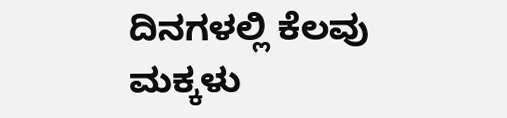ದಿನಗಳಲ್ಲಿ ಕೆಲವು ಮಕ್ಕಳು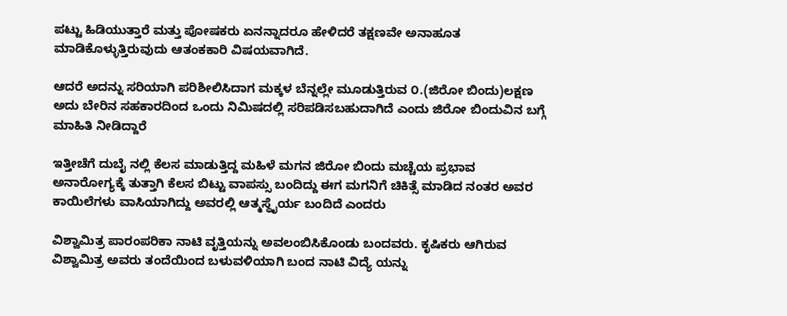ಪಟ್ಟು ಹಿಡಿಯುತ್ತಾರೆ ಮತ್ತು ಪೋಷಕರು ಏನನ್ನಾದರೂ ಹೇಳಿದರೆ ತಕ್ಷಣವೇ ಅನಾಹೂತ ಮಾಡಿಕೊಳ್ಳುತ್ತಿರುವುದು ಆತಂಕಕಾರಿ ವಿಷಯವಾಗಿದೆ.

ಆದರೆ ಅದನ್ನು ಸರಿಯಾಗಿ ಪರಿಶೀಲಿಸಿದಾಗ ಮಕ್ಕಳ ಬೆನ್ನಲ್ಲೇ ಮೂಡುತ್ತಿರುವ ೦.(ಜಿರೋ ಬಿಂದು)ಲಕ್ಷಣ ಅದು ಬೇರಿನ ಸಹಕಾರದಿಂದ ಒಂದು ನಿಮಿಷದಲ್ಲಿ ಸರಿಪಡಿಸಬಹುದಾಗಿದೆ ಎಂದು ಜಿರೋ ಬಿಂದುವಿನ ಬಗ್ಗೆ ಮಾಹಿತಿ ನೀಡಿದ್ದಾರೆ

ಇತ್ತೀಚೆಗೆ ದುಬೈ ನಲ್ಲಿ ಕೆಲಸ ಮಾಡುತ್ತಿದ್ದ ಮಹಿಳೆ ಮಗನ ಜಿರೋ ಬಿಂದು ಮಚ್ಚೆಯ ಪ್ರಭಾವ ಅನಾರೋಗ್ಯಕ್ಕೆ ತುತ್ತಾಗಿ ಕೆಲಸ ಬಿಟ್ಟು ವಾಪಸ್ಸು ಬಂದಿದ್ದು ಈಗ ಮಗನಿಗೆ ಚಿಕಿತ್ಸೆ ಮಾಡಿದ ನಂತರ ಅವರ ಕಾಯಿಲೆಗಳು ವಾಸಿಯಾಗಿದ್ದು ಅವರಲ್ಲಿ ಆತ್ಮಸ್ಥೈರ್ಯ ಬಂದಿದೆ ಎಂದರು

ವಿಶ್ವಾಮಿತ್ರ ಪಾರಂಪರಿಕಾ ನಾಟಿ ವೃತ್ತಿಯನ್ನು ಅವಲಂಬಿಸಿಕೊಂಡು ಬಂದವರು. ಕೃಷಿಕರು ಆಗಿರುವ ವಿಶ್ವಾಮಿತ್ರ ಅವರು ತಂದೆಯಿಂದ ಬಳುವಳಿಯಾಗಿ ಬಂದ ನಾಟಿ ವಿದ್ಯೆ ಯನ್ನು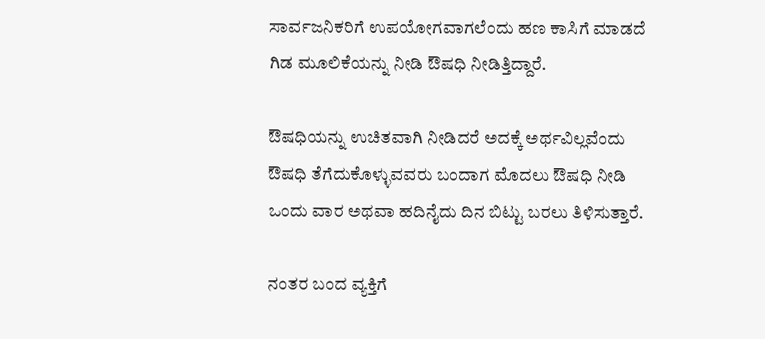ಸಾರ್ವಜನಿಕರಿಗೆ ಉಪಯೋಗವಾಗಲೆಂದು ಹಣ ಕಾಸಿಗೆ ಮಾಡದೆ ಗಿಡ ಮೂಲಿಕೆಯನ್ನು ನೀಡಿ ಔಷಧಿ ನೀಡಿತ್ತಿದ್ದಾರೆ.

ಔಷಧಿಯನ್ನು ಉಚಿತವಾಗಿ ನೀಡಿದರೆ ಅದಕ್ಕೆ ಅರ್ಥವಿಲ್ಲವೆಂದು ಔಷಧಿ ತೆಗೆದುಕೊಳ್ಳುವವರು ಬಂದಾಗ ಮೊದಲು ಔಷಧಿ ನೀಡಿ ಒಂದು ವಾರ ಅಥವಾ ಹದಿನೈದು ದಿನ ಬಿಟ್ಟು ಬರಲು ತಿಳಿಸುತ್ತಾರೆ.

ನಂತರ ಬಂದ ವ್ಯಕ್ತಿಗೆ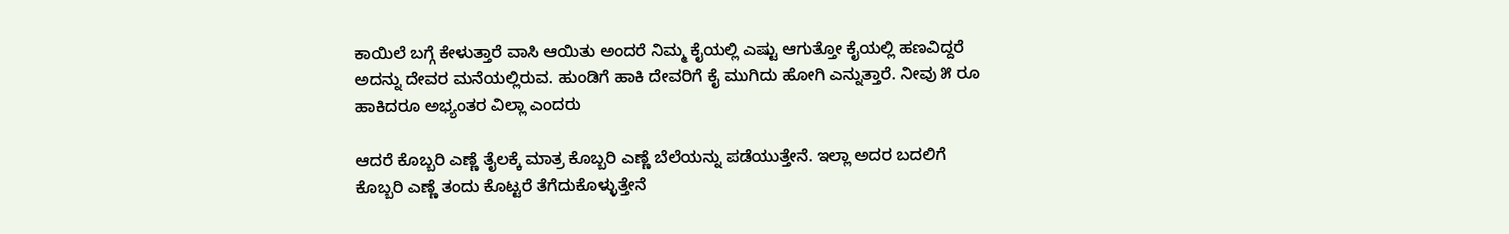ಕಾಯಿಲೆ ಬಗ್ಗೆ ಕೇಳುತ್ತಾರೆ ವಾಸಿ ಆಯಿತು ಅಂದರೆ ನಿಮ್ಮ ಕೈಯಲ್ಲಿ ಎಷ್ಟು ಆಗುತ್ತೋ ಕೈಯಲ್ಲಿ ಹಣವಿದ್ದರೆ ಅದನ್ನು ದೇವರ ಮನೆಯಲ್ಲಿರುವ. ಹುಂಡಿಗೆ ಹಾಕಿ ದೇವರಿಗೆ ಕೈ ಮುಗಿದು ಹೋಗಿ ಎನ್ನುತ್ತಾರೆ. ನೀವು ೫ ರೂ ಹಾಕಿದರೂ ಅಭ್ಯಂತರ ವಿಲ್ಲಾ ಎಂದರು

ಆದರೆ ಕೊಬ್ಬರಿ ಎಣ್ಣೆ ತೈಲಕ್ಕೆ ಮಾತ್ರ ಕೊಬ್ಬರಿ ಎಣ್ಣೆ ಬೆಲೆಯನ್ನು ಪಡೆಯುತ್ತೇನೆ. ಇಲ್ಲಾ ಅದರ ಬದಲಿಗೆ ಕೊಬ್ಬರಿ ಎಣ್ಣೆ ತಂದು ಕೊಟ್ಟರೆ ತೆಗೆದುಕೊಳ್ಳುತ್ತೇನೆ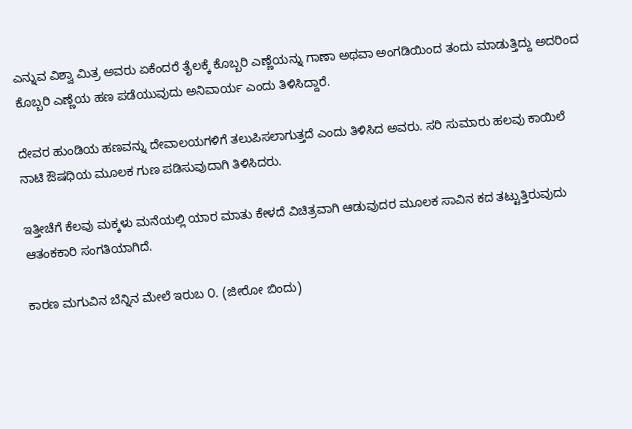ಎನ್ನುವ ವಿಶ್ವಾ ಮಿತ್ರ ಅವರು ಏಕೆಂದರೆ ತೈಲಕ್ಕೆ ಕೊಬ್ಬರಿ ಎಣ್ಣೆಯನ್ನು ಗಾಣಾ ಅಥವಾ ಅಂಗಡಿಯಿಂದ ತಂದು ಮಾಡುತ್ತಿದ್ದು ಅದರಿಂದ ಕೊಬ್ಬರಿ ಎಣ್ಣೆಯ ಹಣ ಪಡೆಯುವುದು ಅನಿವಾರ್ಯ ಎಂದು ತಿಳಿಸಿದ್ದಾರೆ.

ದೇವರ ಹುಂಡಿಯ ಹಣವನ್ನು ದೇವಾಲಯಗಳಿಗೆ ತಲುಪಿಸಲಾಗುತ್ತದೆ ಎಂದು ತಿಳಿಸಿದ ಅವರು. ಸರಿ ಸುಮಾರು ಹಲವು ಕಾಯಿಲೆ ನಾಟಿ ಔಷಧಿಯ ಮೂಲಕ ಗುಣ ಪಡಿಸುವುದಾಗಿ ತಿಳಿಸಿದರು.

ಇತ್ತೀಚೆಗೆ ಕೆಲವು ಮಕ್ಕಳು ಮನೆಯಲ್ಲಿ ಯಾರ ಮಾತು ಕೇಳದೆ ವಿಚಿತ್ರವಾಗಿ ಆಡುವುದರ ಮೂಲಕ ಸಾವಿನ ಕದ ತಟ್ಟುತ್ತಿರುವುದು ಆತಂಕಕಾರಿ ಸಂಗತಿಯಾಗಿದೆ.

ಕಾರಣ ಮಗುವಿನ ಬೆನ್ನಿನ ಮೇಲೆ ಇರುಬ ೦. (ಜೀರೋ ಬಿಂದು)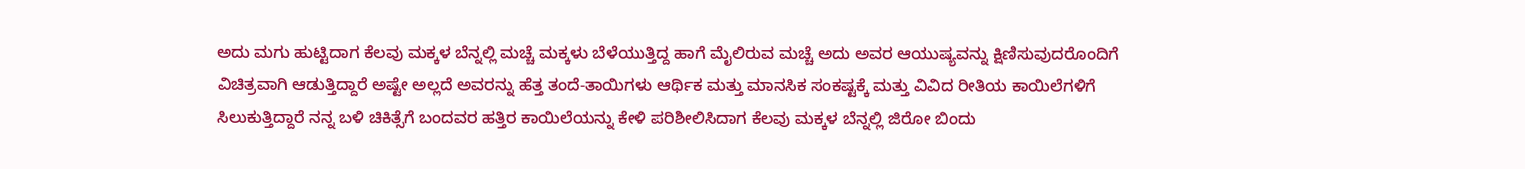ಅದು ಮಗು ಹುಟ್ಟಿದಾಗ ಕೆಲವು ಮಕ್ಕಳ ಬೆನ್ನಲ್ಲಿ ಮಚ್ಚೆ ಮಕ್ಕಳು ಬೆಳೆಯುತ್ತಿದ್ದ ಹಾಗೆ ಮೈಲಿರುವ ಮಚ್ಚೆ ಅದು ಅವರ ಆಯುಷ್ಯವನ್ನು ಕ್ಷಿಣಿಸುವುದರೊಂದಿಗೆ ವಿಚಿತ್ರವಾಗಿ ಆಡುತ್ತಿದ್ದಾರೆ ಅಷ್ಟೇ ಅಲ್ಲದೆ ಅವರನ್ನು ಹೆತ್ತ ತಂದೆ-ತಾಯಿಗಳು ಆರ್ಥಿಕ ಮತ್ತು ಮಾನಸಿಕ ಸಂಕಷ್ಟಕ್ಕೆ ಮತ್ತು ವಿವಿದ ರೀತಿಯ ಕಾಯಿಲೆಗಳಿಗೆ ಸಿಲುಕುತ್ತಿದ್ದಾರೆ ನನ್ನ ಬಳಿ ಚಿಕಿತ್ಸೆಗೆ ಬಂದವರ ಹತ್ತಿರ ಕಾಯಿಲೆಯನ್ನು ಕೇಳಿ ಪರಿಶೀಲಿಸಿದಾಗ ಕೆಲವು ಮಕ್ಕಳ ಬೆನ್ನಲ್ಲಿ ಜಿರೋ ಬಿಂದು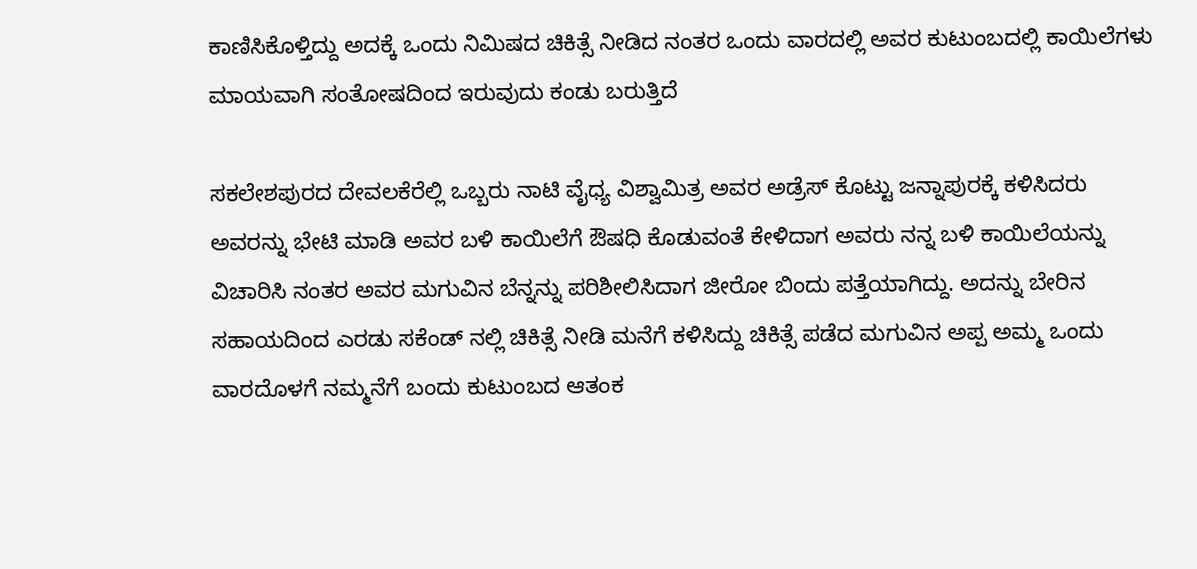ಕಾಣಿಸಿಕೊಳ್ತಿದ್ದು ಅದಕ್ಕೆ ಒಂದು ನಿಮಿಷದ ಚಿಕಿತ್ಸೆ ನೀಡಿದ ನಂತರ ಒಂದು ವಾರದಲ್ಲಿ ಅವರ ಕುಟುಂಬದಲ್ಲಿ ಕಾಯಿಲೆಗಳು ಮಾಯವಾಗಿ ಸಂತೋಷದಿಂದ ಇರುವುದು ಕಂಡು ಬರುತ್ತಿದೆ

ಸಕಲೇಶಪುರದ ದೇವಲಕೆರೆಲ್ಲಿ ಒಬ್ಬರು ನಾಟಿ ವೈಧ್ಯ ವಿಶ್ವಾಮಿತ್ರ ಅವರ ಅಡ್ರೆಸ್ ಕೊಟ್ಟು ಜನ್ನಾಪುರಕ್ಕೆ ಕಳಿಸಿದರು ಅವರನ್ನು ಭೇಟಿ ಮಾಡಿ ಅವರ ಬಳಿ ಕಾಯಿಲೆಗೆ ಔಷಧಿ ಕೊಡುವಂತೆ ಕೇಳಿದಾಗ ಅವರು ನನ್ನ ಬಳಿ ಕಾಯಿಲೆಯನ್ನು ವಿಚಾರಿಸಿ ನಂತರ ಅವರ ಮಗುವಿನ ಬೆನ್ನನ್ನು ಪರಿಶೀಲಿಸಿದಾಗ ಜೀರೋ ಬಿಂದು ಪತ್ತೆಯಾಗಿದ್ದು. ಅದನ್ನು ಬೇರಿನ ಸಹಾಯದಿಂದ ಎರಡು ಸಕೆಂಡ್ ನಲ್ಲಿ ಚಿಕಿತ್ಸೆ ನೀಡಿ ಮನೆಗೆ ಕಳಿಸಿದ್ದು ಚಿಕಿತ್ಸೆ ಪಡೆದ ಮಗುವಿನ ಅಪ್ಪ ಅಮ್ಮ ಒಂದು ವಾರದೊಳಗೆ ನಮ್ಮನೆಗೆ ಬಂದು ಕುಟುಂಬದ ಆತಂಕ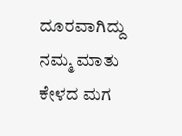ದೂರವಾಗಿದ್ದು ನಮ್ಮ ಮಾತು ಕೇಳದ ಮಗ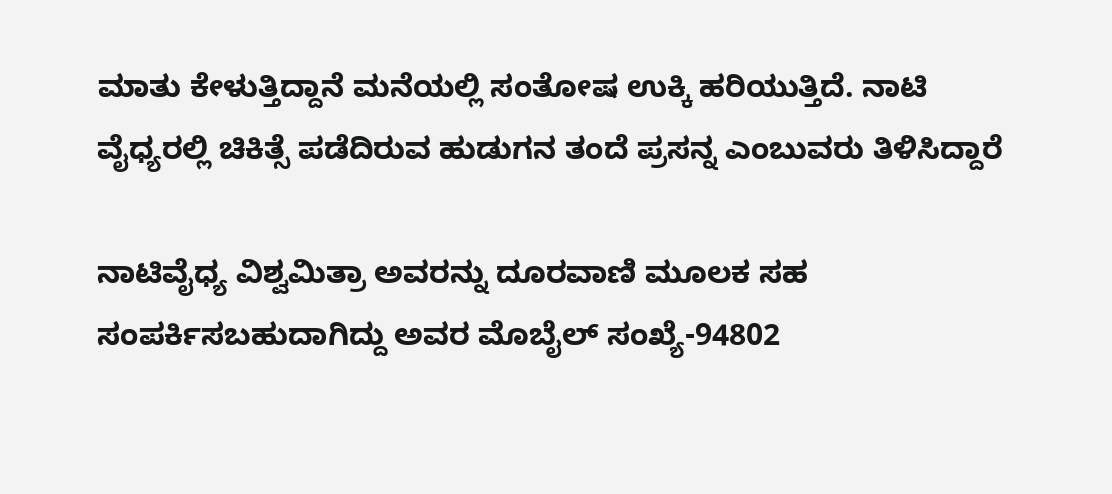ಮಾತು ಕೇಳುತ್ತಿದ್ದಾನೆ ಮನೆಯಲ್ಲಿ ಸಂತೋಷ ಉಕ್ಕಿ ಹರಿಯುತ್ತಿದೆ. ನಾಟಿ ವೈಧ್ಯರಲ್ಲಿ ಚಿಕಿತ್ಸೆ ಪಡೆದಿರುವ ಹುಡುಗನ ತಂದೆ ಪ್ರಸನ್ನ ಎಂಬುವರು ತಿಳಿಸಿದ್ದಾರೆ

ನಾಟಿವೈಧ್ಯ ವಿಶ್ವಮಿತ್ರಾ ಅವರನ್ನು ದೂರವಾಣಿ ಮೂಲಕ ಸಹ ಸಂಪರ್ಕಿಸಬಹುದಾಗಿದ್ದು ಅವರ ಮೊಬೈಲ್ ಸಂಖ್ಯೆ-94802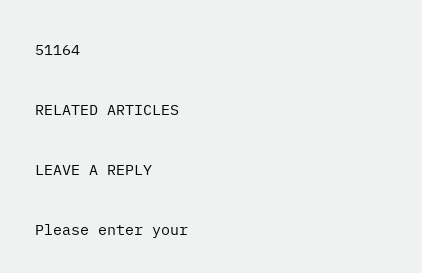51164

RELATED ARTICLES

LEAVE A REPLY

Please enter your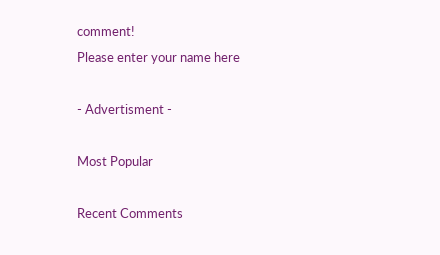comment!
Please enter your name here

- Advertisment -

Most Popular

Recent Comments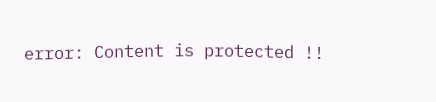error: Content is protected !!